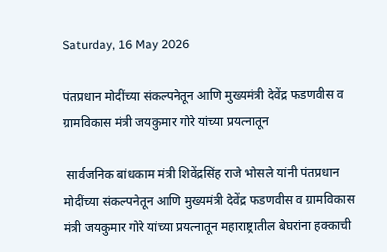Saturday, 16 May 2026

पंतप्रधान मोदींच्या संकल्पनेतून आणि मुख्यमंत्री देवेंद्र फडणवीस व ग्रामविकास मंत्री जयकुमार गोरे यांच्या प्रयत्नातून

 सार्वजनिक बांधकाम मंत्री शिवेंद्रसिंह राजे भोसले यांनी पंतप्रधान मोदींच्या संकल्पनेतून आणि मुख्यमंत्री देवेंद्र फडणवीस व ग्रामविकास मंत्री जयकुमार गोरे यांच्या प्रयत्नातून महाराष्ट्रातील बेघरांना हक्काची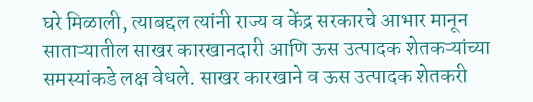घरे मिळाली, त्याबद्दल त्यांनी राज्य व केंद्र सरकारचे आभार मानून  साताऱ्यातील साखर कारखानदारी आणि ऊस उत्पादक शेतकऱ्यांच्या समस्यांकडे लक्ष वेधले. साखर कारखाने व ऊस उत्पादक शेतकरी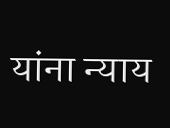यांना न्याय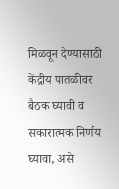मिळवून देण्यासाठी केंद्रीय पातळीवर बैठक घ्यावी व सकारात्मक निर्णय घ्यावा, असे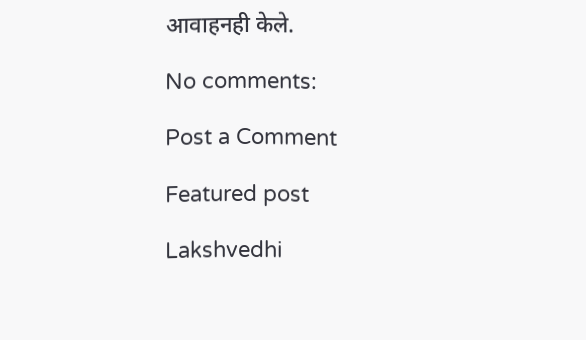आवाहनही केले.

No comments:

Post a Comment

Featured post

Lakshvedhi